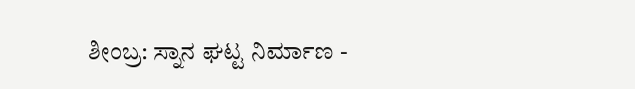ಶೀಂಬ್ರ: ಸ್ನಾನ ಘಟ್ಟ ನಿರ್ಮಾಣ -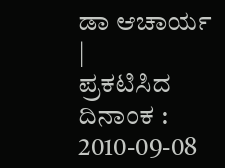ಡಾ ಆಚಾರ್ಯ |
ಪ್ರಕಟಿಸಿದ ದಿನಾಂಕ : 2010-09-08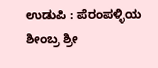ಉಡುಪಿ : ಪೆರಂಪಳ್ಳಿಯ ಶೀಂಬ್ರ ಶ್ರೀ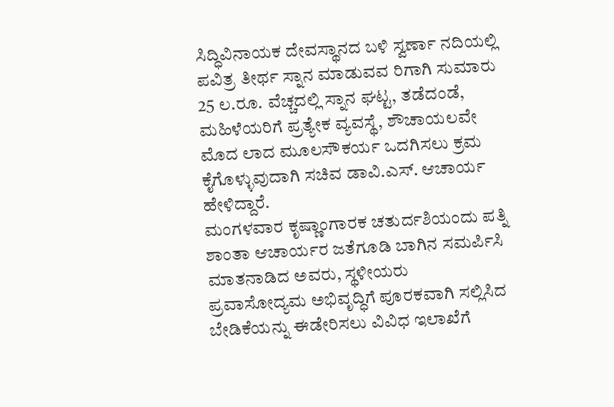ಸಿದ್ಧಿವಿನಾಯಕ ದೇವಸ್ಥಾನದ ಬಳಿ ಸ್ವರ್ಣಾ ನದಿಯಲ್ಲಿ ಪವಿತ್ರ ತೀರ್ಥ ಸ್ನಾನ ಮಾಡುವವ ರಿಗಾಗಿ ಸುಮಾರು 25 ಲ.ರೂ. ವೆಚ್ಚದಲ್ಲಿ ಸ್ನಾನ ಘಟ್ಟ, ತಡೆದಂಡೆ, ಮಹಿಳೆಯರಿಗೆ ಪ್ರತ್ಯೇಕ ವ್ಯವಸ್ಥೆ, ಶೌಚಾಯಲವೇ ಮೊದ ಲಾದ ಮೂಲಸೌಕರ್ಯ ಒದಗಿಸಲು ಕ್ರಮ ಕೈಗೊಳ್ಳುವುದಾಗಿ ಸಚಿವ ಡಾವಿ.ಎಸ್. ಆಚಾರ್ಯ ಹೇಳಿದ್ದಾರೆ.
ಮಂಗಳವಾರ ಕೃಷ್ಣಾಂಗಾರಕ ಚತುರ್ದಶಿಯಂದು ಪತ್ನಿ ಶಾಂತಾ ಆಚಾರ್ಯರ ಜತೆಗೂಡಿ ಬಾಗಿನ ಸಮರ್ಪಿಸಿ ಮಾತನಾಡಿದ ಅವರು, ಸ್ಥಳೀಯರು ಪ್ರವಾಸೋದ್ಯಮ ಅಭಿವೃದ್ಧಿಗೆ ಪೂರಕವಾಗಿ ಸಲ್ಲಿಸಿದ ಬೇಡಿಕೆಯನ್ನು ಈಡೇರಿಸಲು ವಿವಿಧ ಇಲಾಖೆಗೆ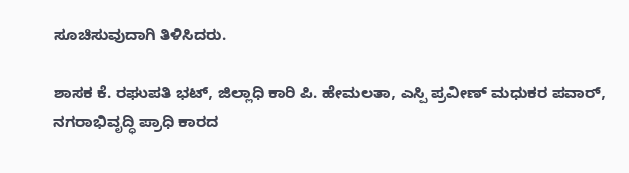ಸೂಚಿಸುವುದಾಗಿ ತಿಳಿಸಿದರು.

ಶಾಸಕ ಕೆ. ರಘುಪತಿ ಭಟ್, ಜಿಲ್ಲಾಧಿ ಕಾರಿ ಪಿ. ಹೇಮಲತಾ, ಎಸ್ಪಿ ಪ್ರವೀಣ್ ಮಧುಕರ ಪವಾರ್, ನಗರಾಭಿವೃದ್ಧಿ ಪ್ರಾಧಿ ಕಾರದ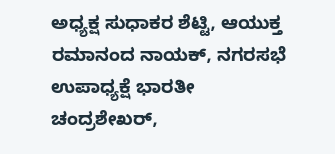ಅಧ್ಯಕ್ಷ ಸುಧಾಕರ ಶೆಟ್ಟಿ, ಆಯುಕ್ತ ರಮಾನಂದ ನಾಯಕ್, ನಗರಸಭೆ ಉಪಾಧ್ಯಕ್ಷೆ ಭಾರತೀ ಚಂದ್ರಶೇಖರ್,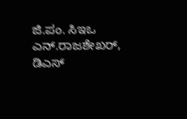ಜಿ.ಪಂ. ಸಿಇಒ ಎನ್.ರಾಜಶೇಖರ್, ಡಿಎಸ್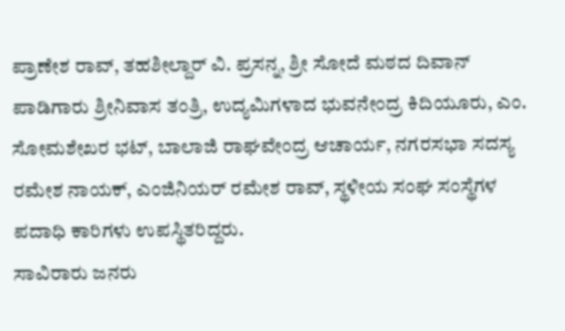ಪ್ರಾಣೇಶ ರಾವ್, ತಹಶೀಲ್ದಾರ್ ವಿ. ಪ್ರಸನ್ನ, ಶ್ರೀ ಸೋದೆ ಮಠದ ದಿವಾನ್ ಪಾಡಿಗಾರು ಶ್ರೀನಿವಾಸ ತಂತ್ರಿ, ಉದ್ಯಮಿಗಳಾದ ಭುವನೇಂದ್ರ ಕಿದಿಯೂರು, ಎಂ. ಸೋಮಶೇಖರ ಭಟ್, ಬಾಲಾಜಿ ರಾಘವೇಂದ್ರ ಆಚಾರ್ಯ, ನಗರಸಭಾ ಸದಸ್ಯ ರಮೇಶ ನಾಯಕ್, ಎಂಜಿನಿಯರ್ ರಮೇಶ ರಾವ್, ಸ್ಥಳೀಯ ಸಂಘ ಸಂಸ್ಥೆಗಳ ಪದಾಧಿ ಕಾರಿಗಳು ಉಪಸ್ಥಿತರಿದ್ದರು.
ಸಾವಿರಾರು ಜನರು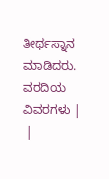ತೀರ್ಥಸ್ನಾನ ಮಾಡಿದರು.
ವರದಿಯ ವಿವರಗಳು |
 |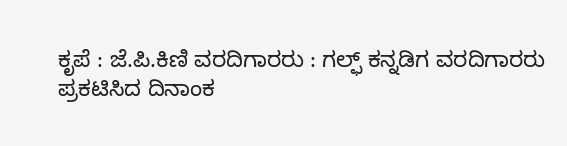ಕೃಪೆ : ಜೆ.ಪಿ.ಕಿಣಿ ವರದಿಗಾರರು : ಗಲ್ಫ್ ಕನ್ನಡಿಗ ವರದಿಗಾರರು
ಪ್ರಕಟಿಸಿದ ದಿನಾಂಕ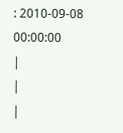: 2010-09-08 00:00:00
|
|
|